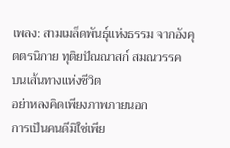เพลง: สามเมล็ดพันธุ์แห่งธรรม จากอังคุตตรนิกาย ทุติยปัณณาสก์ สมณวรรค
บนเส้นทางแห่งชีวิต
อย่าหลงคิดเพียงภาพภายนอก
การเป็นคนดีมิใช่เพีย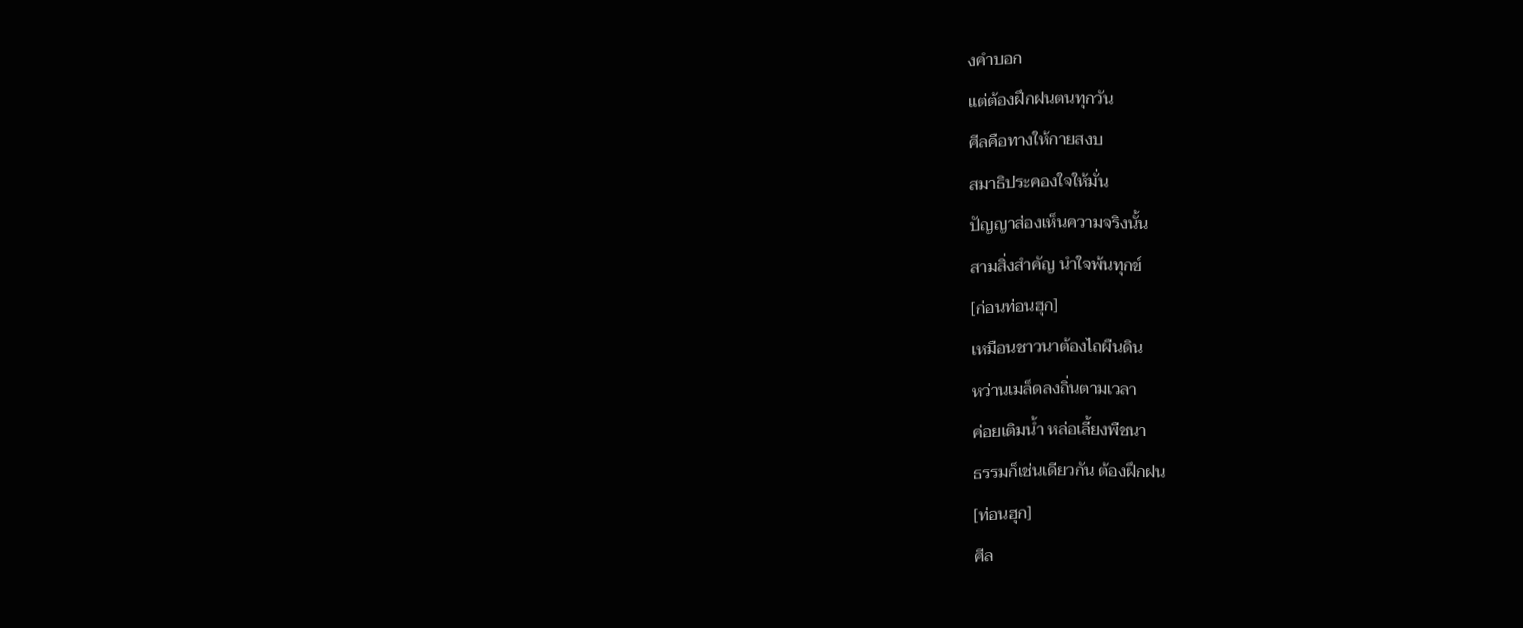งคำบอก
แต่ต้องฝึกฝนตนทุกวัน
ศีลคือทางให้กายสงบ
สมาธิประคองใจให้มั่น
ปัญญาส่องเห็นความจริงนั้น
สามสิ่งสำคัญ นำใจพ้นทุกข์
[ก่อนท่อนฮุก]
เหมือนชาวนาต้องไถผืนดิน
หว่านเมล็ดลงถิ่นตามเวลา
ค่อยเติมน้ำ หล่อเลี้ยงพืชนา
ธรรมก็เช่นเดียวกัน ต้องฝึกฝน
[ท่อนฮุก]
ศีล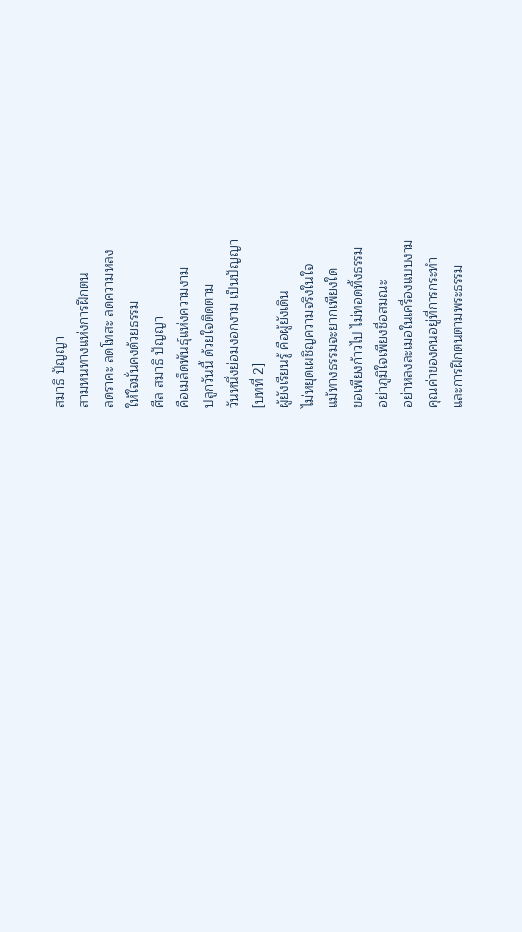สมาธิ ปัญญา
สามหนทางแห่งการฝึกตน
ลดราคะ ลดโทสะ ลดความหลง
ให้ใจมั่นคงด้วยธรรม
ศีล สมาธิ ปัญญา
คือเมล็ดพันธุ์แห่งความงาม
ปลูกวันนี้ ด้วยใจติดตาม
วันหนึ่งย่อมงอกงาม เป็นปัญญา
[บทที่ 2]
ผู้ยังเรียนรู้ คือผู้ยังเดิน
ไม่หยุดเผชิญความจริงในใจ
แม้ทางธรรมจะยากเพียงใด
ขอเพียงก้าวไป ไม่ทอดทิ้งธรรม
อย่าภูมิใจเพียงชื่อสมณะ
อย่าหลงละเมอในเครื่องแบบงาม
คุณค่าของคนอยู่ที่การกระทำ
และการฝึกตนตามพระธรรม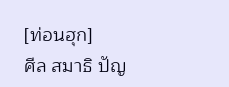[ท่อนฮุก]
ศีล สมาธิ ปัญ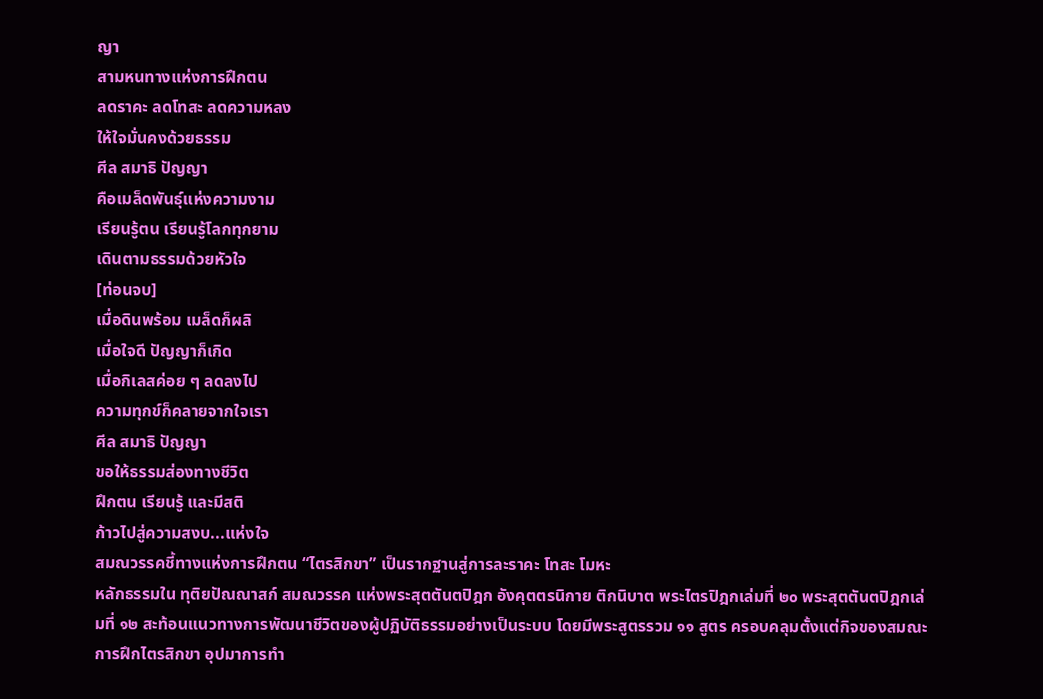ญา
สามหนทางแห่งการฝึกตน
ลดราคะ ลดโทสะ ลดความหลง
ให้ใจมั่นคงด้วยธรรม
ศีล สมาธิ ปัญญา
คือเมล็ดพันธุ์แห่งความงาม
เรียนรู้ตน เรียนรู้โลกทุกยาม
เดินตามธรรมด้วยหัวใจ
[ท่อนจบ]
เมื่อดินพร้อม เมล็ดก็ผลิ
เมื่อใจดี ปัญญาก็เกิด
เมื่อกิเลสค่อย ๆ ลดลงไป
ความทุกข์ก็คลายจากใจเรา
ศีล สมาธิ ปัญญา
ขอให้ธรรมส่องทางชีวิต
ฝึกตน เรียนรู้ และมีสติ
ก้าวไปสู่ความสงบ...แห่งใจ
สมณวรรคชี้ทางแห่งการฝึกตน “ไตรสิกขา” เป็นรากฐานสู่การละราคะ โทสะ โมหะ
หลักธรรมใน ทุติยปัณณาสก์ สมณวรรค แห่งพระสุตตันตปิฎก อังคุตตรนิกาย ติกนิบาต พระไตรปิฎกเล่มที่ ๒๐ พระสุตตันตปิฎกเล่มที่ ๑๒ สะท้อนแนวทางการพัฒนาชีวิตของผู้ปฏิบัติธรรมอย่างเป็นระบบ โดยมีพระสูตรรวม ๑๑ สูตร ครอบคลุมตั้งแต่กิจของสมณะ การฝึกไตรสิกขา อุปมาการทำ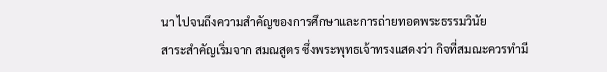นา ไปจนถึงความสำคัญของการศึกษาและการถ่ายทอดพระธรรมวินัย
สาระสำคัญเริ่มจาก สมณสูตร ซึ่งพระพุทธเจ้าทรงแสดงว่า กิจที่สมณะควรทำมี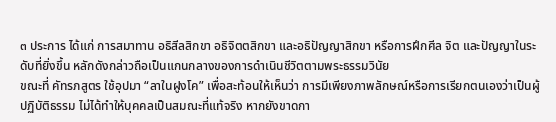๓ ประการ ได้แก่ การสมาทาน อธิสีลสิกขา อธิจิตตสิกขา และอธิปัญญาสิกขา หรือการฝึกศีล จิต และปัญญาในระดับที่ยิ่งขึ้น หลักดังกล่าวถือเป็นแกนกลางของการดำเนินชีวิตตามพระธรรมวินัย
ขณะที่ คัทรภสูตร ใช้อุปมา “ลาในฝูงโค” เพื่อสะท้อนให้เห็นว่า การมีเพียงภาพลักษณ์หรือการเรียกตนเองว่าเป็นผู้ปฏิบัติธรรม ไม่ได้ทำให้บุคคลเป็นสมณะที่แท้จริง หากยังขาดกา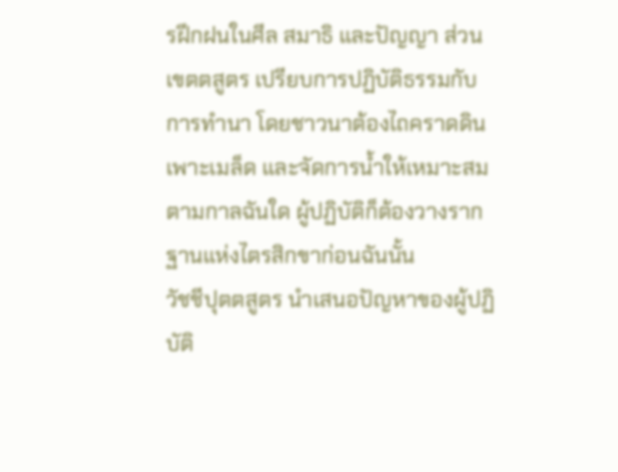รฝึกฝนในศีล สมาธิ และปัญญา ส่วน เขตตสูตร เปรียบการปฏิบัติธรรมกับการทำนา โดยชาวนาต้องไถคราดดิน เพาะเมล็ด และจัดการน้ำให้เหมาะสมตามกาลฉันใด ผู้ปฏิบัติก็ต้องวางรากฐานแห่งไตรสิกขาก่อนฉันนั้น
วัชชีปุตตสูตร นำเสนอปัญหาของผู้ปฏิบัติ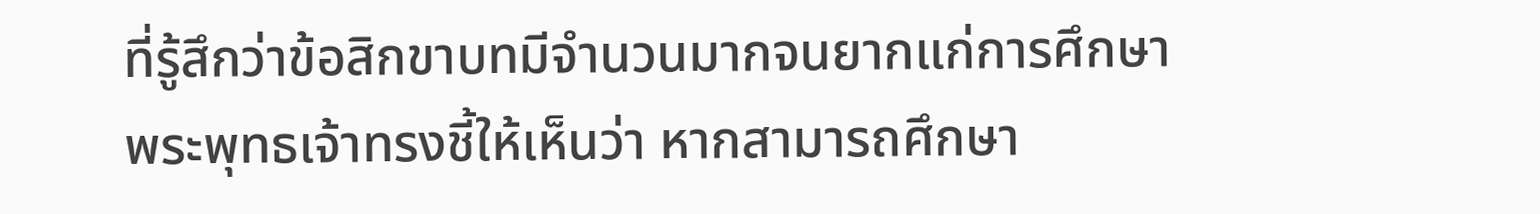ที่รู้สึกว่าข้อสิกขาบทมีจำนวนมากจนยากแก่การศึกษา พระพุทธเจ้าทรงชี้ให้เห็นว่า หากสามารถศึกษา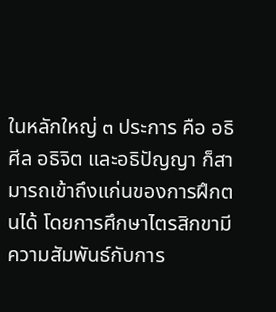ในหลักใหญ่ ๓ ประการ คือ อธิศีล อธิจิต และอธิปัญญา ก็สามารถเข้าถึงแก่นของการฝึกตนได้ โดยการศึกษาไตรสิกขามีความสัมพันธ์กับการ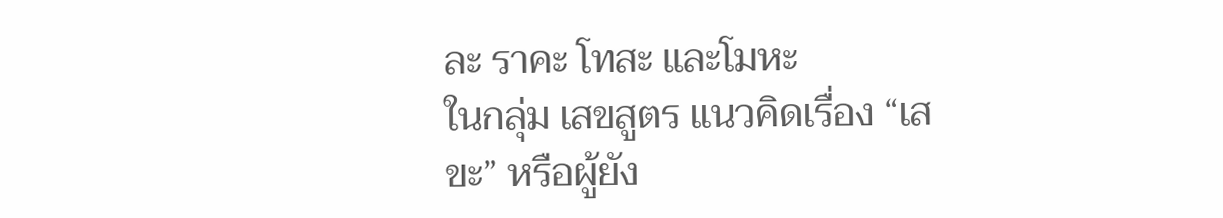ละ ราคะ โทสะ และโมหะ
ในกลุ่ม เสขสูตร แนวคิดเรื่อง “เสขะ” หรือผู้ยัง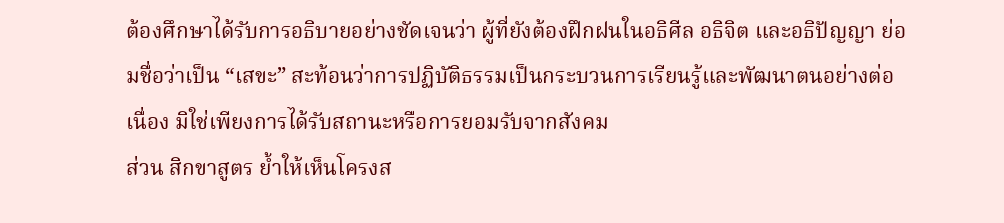ต้องศึกษาได้รับการอธิบายอย่างชัดเจนว่า ผู้ที่ยังต้องฝึกฝนในอธิศีล อธิจิต และอธิปัญญา ย่อมชื่อว่าเป็น “เสขะ” สะท้อนว่าการปฏิบัติธรรมเป็นกระบวนการเรียนรู้และพัฒนาตนอย่างต่อเนื่อง มิใช่เพียงการได้รับสถานะหรือการยอมรับจากสังคม
ส่วน สิกขาสูตร ย้ำให้เห็นโครงส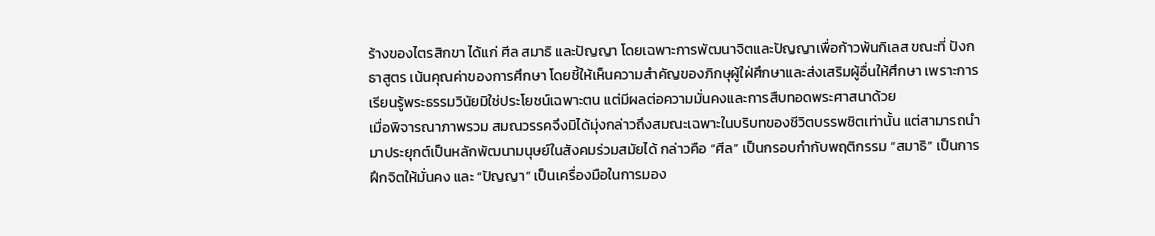ร้างของไตรสิกขา ได้แก่ ศีล สมาธิ และปัญญา โดยเฉพาะการพัฒนาจิตและปัญญาเพื่อก้าวพ้นกิเลส ขณะที่ ปังกธาสูตร เน้นคุณค่าของการศึกษา โดยชี้ให้เห็นความสำคัญของภิกษุผู้ใฝ่ศึกษาและส่งเสริมผู้อื่นให้ศึกษา เพราะการเรียนรู้พระธรรมวินัยมิใช่ประโยชน์เฉพาะตน แต่มีผลต่อความมั่นคงและการสืบทอดพระศาสนาด้วย
เมื่อพิจารณาภาพรวม สมณวรรคจึงมิได้มุ่งกล่าวถึงสมณะเฉพาะในบริบทของชีวิตบรรพชิตเท่านั้น แต่สามารถนำมาประยุกต์เป็นหลักพัฒนามนุษย์ในสังคมร่วมสมัยได้ กล่าวคือ “ศีล” เป็นกรอบกำกับพฤติกรรม “สมาธิ” เป็นการฝึกจิตให้มั่นคง และ “ปัญญา” เป็นเครื่องมือในการมอง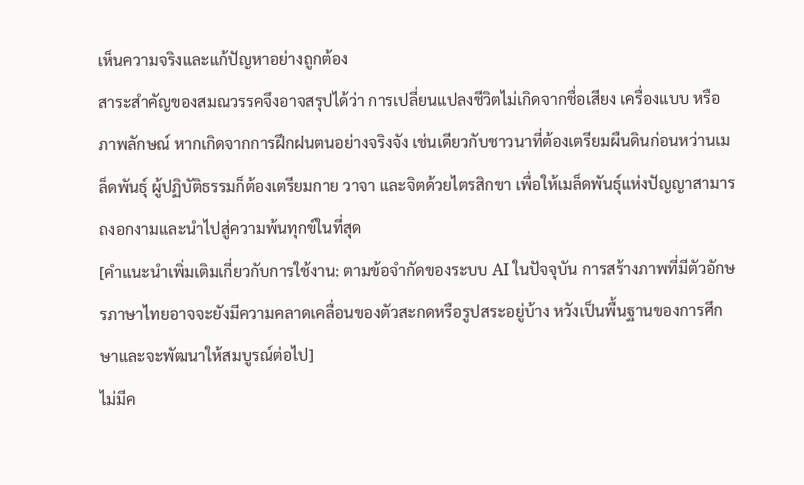เห็นความจริงและแก้ปัญหาอย่างถูกต้อง
สาระสำคัญของสมณวรรคจึงอาจสรุปได้ว่า การเปลี่ยนแปลงชีวิตไม่เกิดจากชื่อเสียง เครื่องแบบ หรือภาพลักษณ์ หากเกิดจากการฝึกฝนตนอย่างจริงจัง เช่นเดียวกับชาวนาที่ต้องเตรียมผืนดินก่อนหว่านเมล็ดพันธุ์ ผู้ปฏิบัติธรรมก็ต้องเตรียมกาย วาจา และจิตด้วยไตรสิกขา เพื่อให้เมล็ดพันธุ์แห่งปัญญาสามารถงอกงามและนำไปสู่ความพ้นทุกข์ในที่สุด
[คำแนะนำเพิ่มเติมเกี่ยวกับการใช้งาน: ตามข้อจำกัดของระบบ AI ในปัจจุบัน การสร้างภาพที่มีตัวอักษรภาษาไทยอาจจะยังมีความคลาดเคลื่อนของตัวสะกดหรือรูปสระอยู่บ้าง หวังเป็นพื้นฐานของการศึกษาและจะพัฒนาให้สมบูรณ์ต่อไป]
ไม่มีค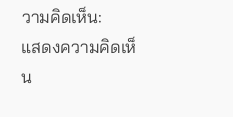วามคิดเห็น:
แสดงความคิดเห็น